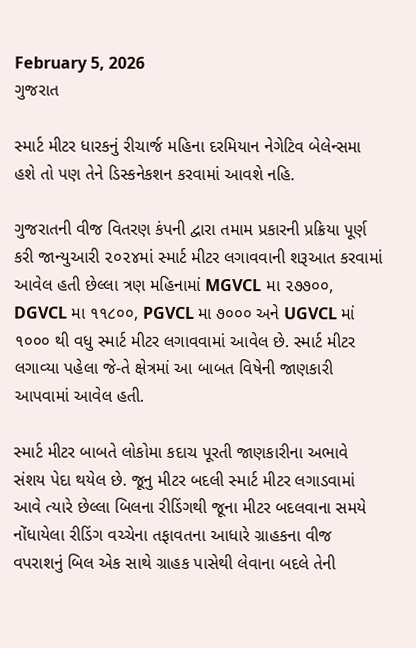February 5, 2026
ગુજરાત

સ્‍માર્ટ મીટર ધારકનું રીચાર્જ મહિના દરમિયાન નેગેટિવ બેલેન્‍સમા હશે તો પણ તેને ડિસ્‍કનેકશન કરવામાં આવશે નહિ.

ગુજરાતની વીજ વિતરણ કંપની દ્વારા તમામ પ્રકારની પ્રક્રિયા પૂર્ણ કરી જાન્‍યુઆરી ૨૦૨૪માં સ્‍માર્ટ મીટર લગાવવાની શરૂઆત કરવામાં આવેલ હતી છેલ્લા ત્રણ મહિનામાં MGVCL મા ૨૭૭૦૦, DGVCL મા ૧૧૮૦૦, PGVCL મા ૭૦૦૦ અને UGVCL માં ૧૦૦૦ થી વધુ સ્‍માર્ટ મીટર લગાવવામાં આવેલ છે. સ્‍માર્ટ મીટર લગાવ્‍યા પહેલા જે-તે ક્ષેત્રમાં આ બાબત વિષેની જાણકારી આપવામાં આવેલ હતી.

સ્‍માર્ટ મીટર બાબતે લોકોમા કદાચ પૂરતી જાણકારીના અભાવે સંશય પેદા થયેલ છે. જૂનુ મીટર બદલી સ્‍માર્ટ મીટર લગાડવામાં આવે ત્‍યારે છેલ્લા બિલના રીડિંગથી જૂના મીટર બદલવાના સમયે નોંધાયેલા રીડિંગ વચ્‍ચેના તફાવતના આધારે ગ્રાહકના વીજ વપરાશનું બિલ એક સાથે ગ્રાહક પાસેથી લેવાના બદલે તેની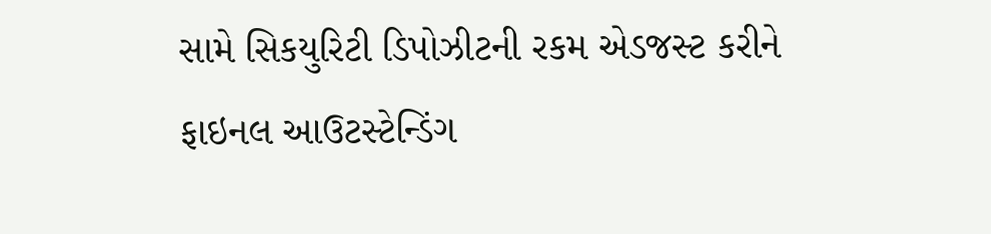સામે સિકયુરિટી ડિપોઝીટની રકમ એડજસ્‍ટ કરીને ફાઇનલ આઉટસ્‍ટેન્‍ડિંગ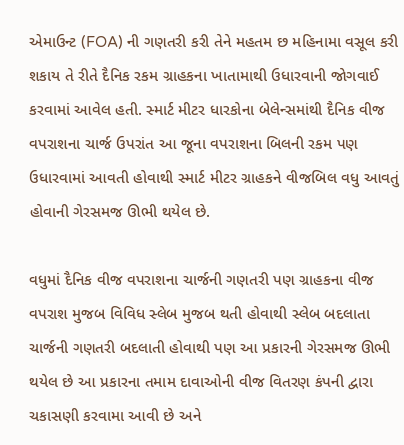એમાઉન્‍ટ (FOA) ની ગણતરી કરી તેને મહતમ છ મહિનામા વસૂલ કરી શકાય તે રીતે દૈનિક રકમ ગ્રાહકના ખાતામાથી ઉધારવાની જોગવાઈ કરવામાં આવેલ હતી. સ્‍માર્ટ મીટર ધારકોના બેલેન્‍સમાંથી દૈનિક વીજ વપરાશના ચાર્જ ઉપરાંત આ જૂના વપરાશના બિલની રકમ પણ ઉધારવામાં આવતી હોવાથી સ્‍માર્ટ મીટર ગ્રાહકને વીજબિલ વધુ આવતું હોવાની ગેરસમજ ઊભી થયેલ છે.

વધુમાં દૈનિક વીજ વપરાશના ચાર્જની ગણતરી પણ ગ્રાહકના વીજ વપરાશ મુજબ વિવિધ સ્‍લેબ મુજબ થતી હોવાથી સ્‍લેબ બદલાતા ચાર્જની ગણતરી બદલાતી હોવાથી પણ આ પ્રકારની ગેરસમજ ઊભી થયેલ છે આ પ્રકારના તમામ દાવાઓની વીજ વિતરણ કંપની દ્વારા ચકાસણી કરવામા આવી છે અને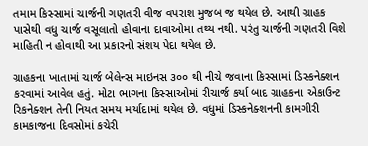તમામ કિસ્‍સામાં ચાર્જની ગણતરી વીજ વપરાશ મુજબ જ થયેલ છે. આથી ગ્રાહક પાસેથી વધુ ચાર્જ વસૂલાતો હોવાના દાવાઓમા તથ્‍ય નથી. પરંતુ ચાર્જની ગણતરી વિશે માહિતી ન હોવાથી આ પ્રકારનો સંશય પેદા થયેલ છે.

ગ્રાહકના ખાતામાં ચાર્જ બેલેન્‍સ માઇનસ ૩૦૦ થી નીચે જવાના કિસ્‍સામાં ડિસ્‍કનેક્‍શન કરવામાં આવેલ હતું. મોટા ભાગના કિસ્‍સાઓમાં રીચાર્જ કર્યા બાદ ગ્રાહકના એકાઉન્‍ટ રિકનેક્‍શન તેની નિયત સમય મર્યાદામાં થયેલ છે. વધુમાં ડિસ્‍કનેક્‍શનની કામગીરી કામકાજના દિવસોમાં કચેરી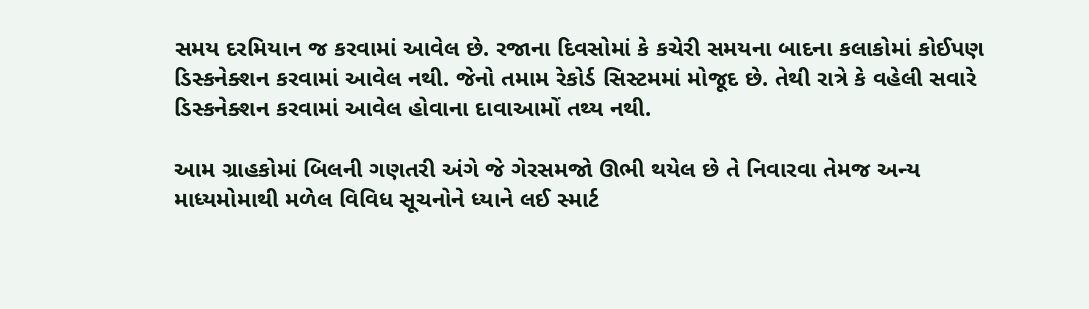સમય દરમિયાન જ કરવામાં આવેલ છે. રજાના દિવસોમાં કે કચેરી સમયના બાદના કલાકોમાં કોઈપણ ડિસ્‍કનેક્‍શન કરવામાં આવેલ નથી. જેનો તમામ રેકોર્ડ સિસ્‍ટમમાં મોજૂદ છે. તેથી રાત્રે કે વહેલી સવારે ડિસ્‍કનેક્‍શન કરવામાં આવેલ હોવાના દાવાઆમોં તથ્‍ય નથી.

આમ ગ્રાહકોમાં બિલની ગણતરી અંગે જે ગેરસમજો ઊભી થયેલ છે તે નિવારવા તેમજ અન્‍ય માધ્‍યમોમાથી મળેલ વિવિધ સૂચનોને ધ્‍યાને લઈ સ્‍માર્ટ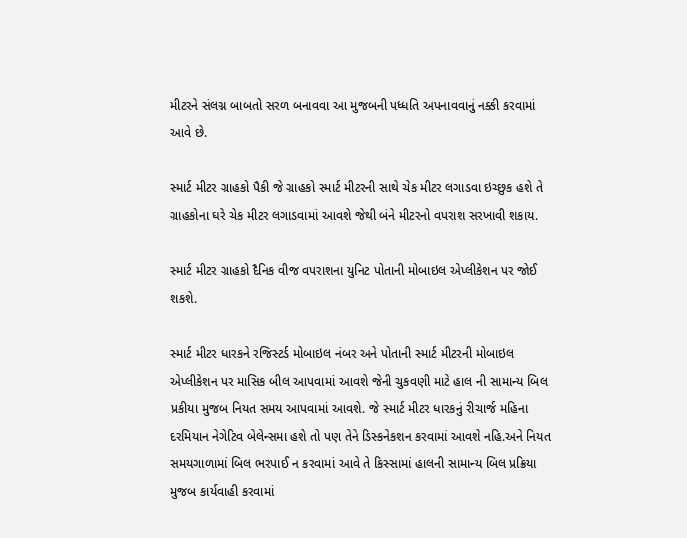મીટરને સંલગ્ન બાબતો સરળ બનાવવા આ મુજબની પધ્‍ધતિ અપનાવવાનું નક્કી કરવામાં આવે છે.

સ્‍માર્ટ મીટર ગ્રાહકો પૈકી જે ગ્રાહકો સ્‍માર્ટ મીટરની સાથે ચેક મીટર લગાડવા ઇચ્‍છુક હશે તે ગ્રાહકોના ઘરે ચેક મીટર લગાડવામાં આવશે જેથી બંને મીટરનો વપરાશ સરખાવી શકાય.

સ્‍માર્ટ મીટર ગ્રાહકો દૈનિક વીજ વપરાશના યુનિટ પોતાની મોબાઇલ એપ્‍લીકેશન પર જોઈ શકશે.

સ્‍માર્ટ મીટર ધારકને રજિસ્‍ટર્ડ મોબાઇલ નંબર અને પોતાની સ્‍માર્ટ મીટરની મોબાઇલ એપ્‍લીકેશન પર માસિક બીલ આપવામાં આવશે જેની ચુકવણી માટે હાલ ની સામાન્‍ય બિલ પ્રકીયા મુજબ નિયત સમય આપવામાં આવશે. જે સ્‍માર્ટ મીટર ધારકનું રીચાર્જ મહિના દરમિયાન નેગેટિવ બેલેન્‍સમા હશે તો પણ તેને ડિસ્‍કનેકશન કરવામાં આવશે નહિ.અને નિયત સમયગાળામાં બિલ ભરપાઈ ન કરવામાં આવે તે કિસ્‍સામાં હાલની સામાન્‍ય બિલ પ્રક્રિયા મુજબ કાર્યવાહી કરવામાં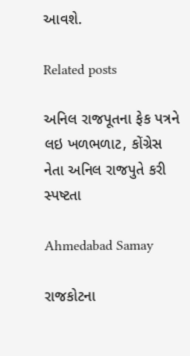આવશે.

Related posts

અનિલ રાજપૂતના ફેક પત્રને લઇ ખળભળાટ, કોંગ્રેસ નેતા અનિલ રાજપુતે કરી સ્પષ્ટતા

Ahmedabad Samay

રાજકોટના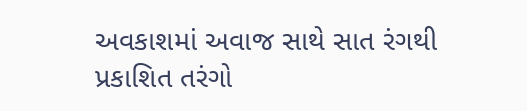અવકાશમાં અવાજ સાથે સાત રંગથી પ્રકાશિત તરંગો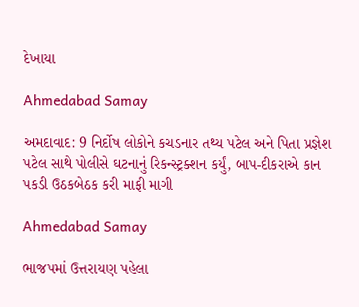દેખાયા

Ahmedabad Samay

અમદાવાદ: 9 નિર્દોષ લોકોને કચડનાર તથ્ય પટેલ અને પિતા પ્રજ્ઞેશ પટેલ સાથે પોલીસે ઘટનાનું રિકન્સ્ટ્રક્શન કર્યું, બાપ-દીકરાએ કાન પકડી ઉઠકબેઠક કરી માફી માગી

Ahmedabad Samay

ભાજપમાં ઉત્તરાયણ પહેલા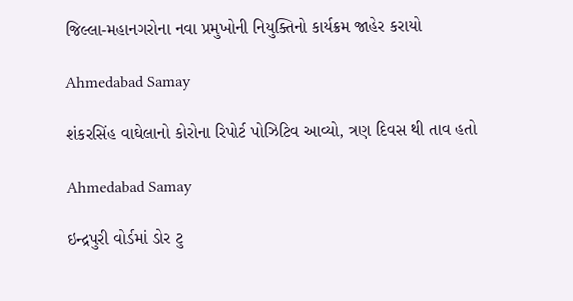જિલ્લા-મહાનગરોના નવા પ્રમુખોની નિયુક્તિનો કાર્યક્રમ જાહેર કરાયો

Ahmedabad Samay

શંકરસિંહ વાઘેલાનો કોરોના રિપોર્ટ પોઝિટિવ આવ્યો, ત્રણ દિવસ થી તાવ હતો

Ahmedabad Samay

ઇન્દ્રપુરી વોર્ડમાં ડોર ટુ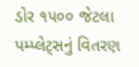ડોર ૧૫૦૦ જેટલા પમ્પ્લેટ્સનું વિતરણ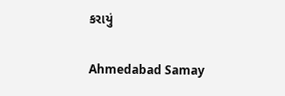કરાયું

Ahmedabad Samay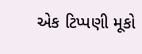એક ટિપ્પણી મૂકો